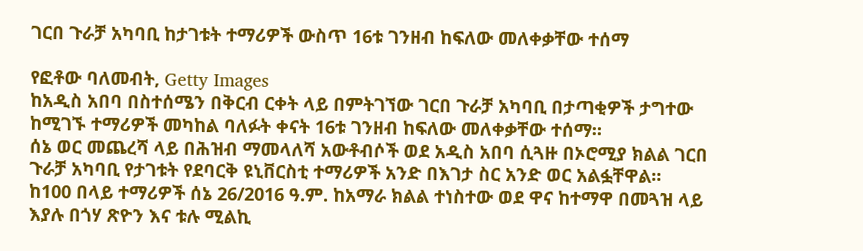ገርበ ጉራቻ አካባቢ ከታገቱት ተማሪዎች ውስጥ 16ቱ ገንዘብ ከፍለው መለቀቃቸው ተሰማ

የፎቶው ባለመብት, Getty Images
ከአዲስ አበባ በስተሰሜን በቅርብ ርቀት ላይ በምትገኘው ገርበ ጉራቻ አካባቢ በታጣቂዎች ታግተው ከሚገኙ ተማሪዎች መካከል ባለፉት ቀናት 16ቱ ገንዘብ ከፍለው መለቀቃቸው ተሰማ።
ሰኔ ወር መጨረሻ ላይ በሕዝብ ማመላለሻ አውቶብሶች ወደ አዲስ አበባ ሲጓዙ በኦሮሚያ ክልል ገርበ ጉራቻ አካባቢ የታገቱት የደባርቅ ዩኒቨርስቲ ተማሪዎች አንድ በእገታ ስር አንድ ወር አልፏቸዋል።
ከ100 በላይ ተማሪዎች ሰኔ 26/2016 ዓ.ም. ከአማራ ክልል ተነስተው ወደ ዋና ከተማዋ በመጓዝ ላይ እያሉ በጎሃ ጽዮን እና ቱሉ ሚልኪ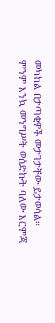መካከል በታጣቂዎች መታገታቸው ይታወሳል።
ምንም እንኳ መንግሥት ወሰድኩት ባለው እርምጃ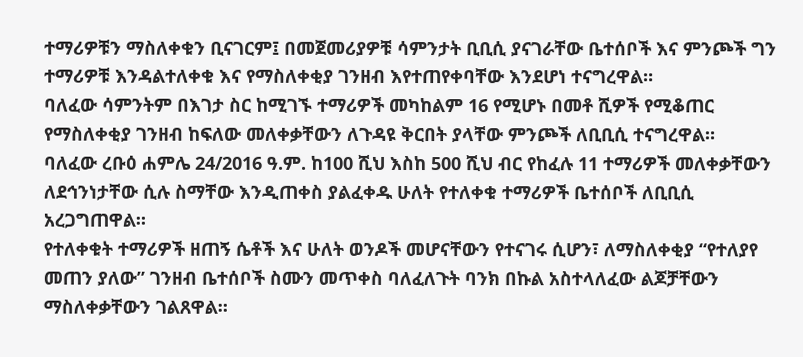ተማሪዎቹን ማስለቀቁን ቢናገርም፤ በመጀመሪያዎቹ ሳምንታት ቢቢሲ ያናገራቸው ቤተሰቦች እና ምንጮች ግን ተማሪዎቹ እንዳልተለቀቁ እና የማስለቀቂያ ገንዘብ እየተጠየቀባቸው እንደሆነ ተናግረዋል።
ባለፈው ሳምንትም በእገታ ስር ከሚገኙ ተማሪዎች መካከልም 16 የሚሆኑ በመቶ ሺዎች የሚቆጠር የማስለቀቂያ ገንዘብ ከፍለው መለቀቃቸውን ለጉዳዩ ቅርበት ያላቸው ምንጮች ለቢቢሲ ተናግረዋል።
ባለፈው ረቡዕ ሐምሌ 24/2016 ዓ.ም. ከ100 ሺህ እስከ 500 ሺህ ብር የከፈሉ 11 ተማሪዎች መለቀቃቸውን ለደኅንነታቸው ሲሉ ስማቸው እንዲጠቀስ ያልፈቀዱ ሁለት የተለቀቁ ተማሪዎች ቤተሰቦች ለቢቢሲ አረጋግጠዋል።
የተለቀቁት ተማሪዎች ዘጠኝ ሴቶች እና ሁለት ወንዶች መሆናቸውን የተናገሩ ሲሆን፣ ለማስለቀቂያ “የተለያየ መጠን ያለው” ገንዘብ ቤተሰቦች ስሙን መጥቀስ ባለፈለጉት ባንክ በኩል አስተላለፈው ልጆቻቸውን ማስለቀቃቸውን ገልጸዋል።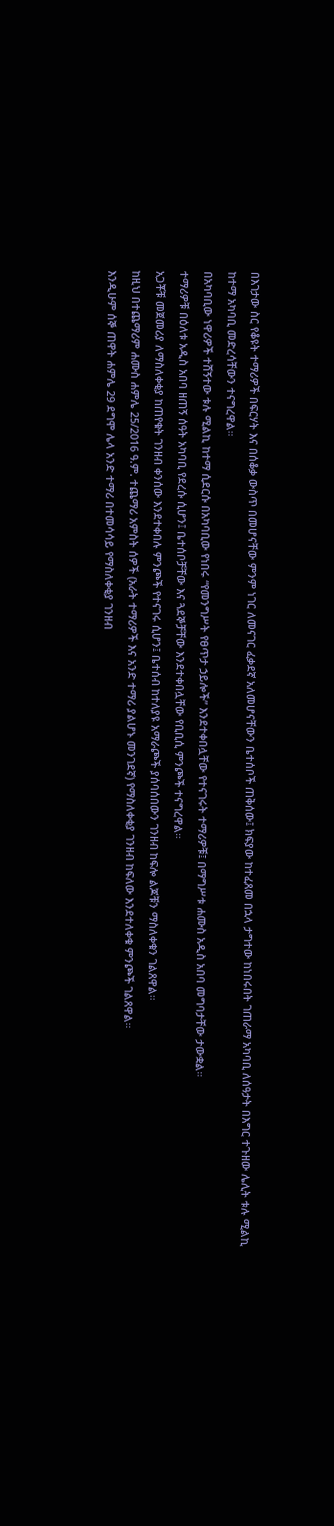በእገታው ስር የቆዩት ተማሪዎች በፍርሃት እና በሰቆቃ ውስጥ በመሆናቸው ምንም ነገር ለመናገር ፈቃደኛ አለመሆናቸውን ቤተሰቦች ጠቅሰው፤ ክፍያው ከተፈጸመ በኋላ ታግተው ከነበሩበት ገጠራማ አካባቢ ለሰዓታት በእግር ተጉዘው ሌሊት ቱሉ ሚልኪ ከተማ አካባቢ መድረሳቸውን ተናግረዋል።
በአካባቢው ነዋሪዎች ተሸኝተው ቱሉ ሚልኪ ከተማ ሲደርሱ በአካባቢው የነበሩ “የመንግሥት የፀጥታ ኃይሎች” እንደተቀበሏቸው የተናገሩት ተማሪዎቹ፤ በማግሥቱ ሐሙስ አዲስ አበባ መግባታቸው ታውቋል።
ተማሪዎቹ በዕለቱ አዲስ አበባ ዘጠኝ ሰዓት አካባቢ የደረሱ ሲሆን፤ ቤተሰቦቻቸው እና ጓደኞቻቸው እንደተቀበሏቸው የቢቢሲ ምንጮች ተናግረዋል።
አጋቾቹ መጀመሪያ ለማስለቀቂያ ከጠየቁት ገንዘብ ቀንሰው እንደተቀበሉ ምንጮች የተናገሩ ሲሆን፤ ቤተሰብ ከተለያዩ አማራጮች ያሰባሰበውን ገንዘብ ከፍሎ ልጆቹን ማስለቀቁን ገልጸዋል።
ከዚህ በተጨማሪም ሐሙስ ሐምሌ 25/2016 ዓ.ም. ተጨማሪ አምስት ሰዎች (አራት ተማሪዎች እና አንድ ተማሪ ያልሆኑ መንገደኛ) የማስለቀቂያ ገንዘብ ከፍለው እንደተለቀቁ ምንጮች ገልጸዋል።
እንዲሁም ሰኞ ጠዋት ሐምሌ 29 ደግሞ ሌላ አንድ ተማሪ በተመሳሳይ የማስለቀቂያ ገንዘብ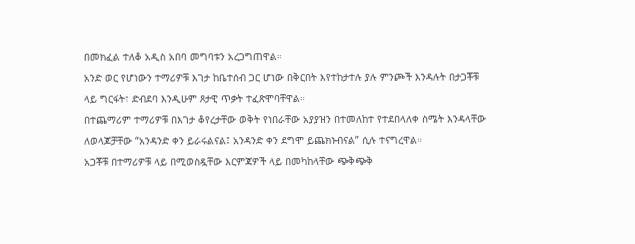በመክፈል ተለቆ አዲስ አበባ መግባቱን አረጋግጠዋል።
አንድ ወር የሆነውን ተማሪዎቹ እገታ ከቤተሰብ ጋር ሆነው በቅርበት እየተከታተሉ ያሉ ምንጮች እንዳሉት በታጋቾቹ ላይ ግርፋት፣ ድብደባ እንዲሁም ጾታዊ ጥቃት ተፈጽሞባቸዋል።
በተጨማሪም ተማሪዎቹ በእገታ ቆየረታቸው ወቅት የነበራቸው አያያዝን በተመለከተ የተደበላለቀ ስሜት እንዳላቸው ለወላጆቻቸው “አንዳንድ ቀን ይራሩልናል፤ አንዳንድ ቀን ደግሞ ይጨክኑብናል” ሲሉ ተናግረዋል።
አጋቾቹ በተማሪዎቹ ላይ በሚወስዷቸው እርምጃዎች ላይ በመካከላቸው ጭቅጭቅ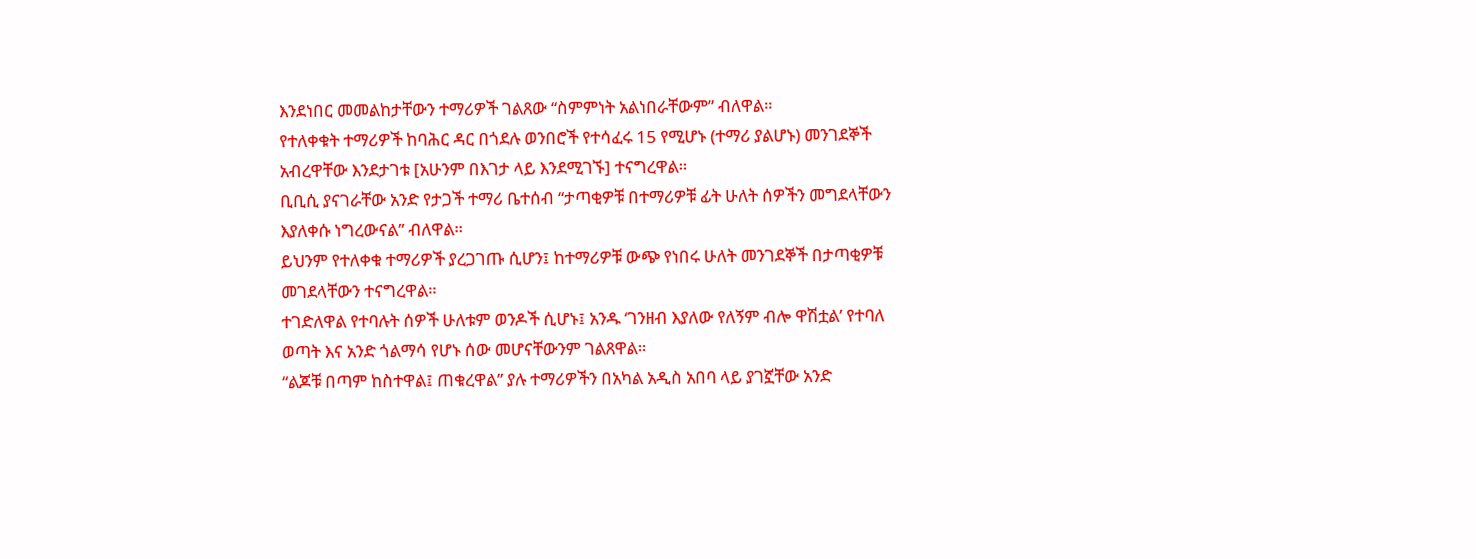እንደነበር መመልከታቸውን ተማሪዎች ገልጸው “ስምምነት አልነበራቸውም” ብለዋል።
የተለቀቁት ተማሪዎች ከባሕር ዳር በጎደሉ ወንበሮች የተሳፈሩ 15 የሚሆኑ (ተማሪ ያልሆኑ) መንገደኞች አብረዋቸው እንደታገቱ [አሁንም በእገታ ላይ እንደሚገኙ] ተናግረዋል።
ቢቢሲ ያናገራቸው አንድ የታጋች ተማሪ ቤተሰብ “ታጣቂዎቹ በተማሪዎቹ ፊት ሁለት ሰዎችን መግደላቸውን እያለቀሱ ነግረውናል” ብለዋል።
ይህንም የተለቀቁ ተማሪዎች ያረጋገጡ ሲሆን፤ ከተማሪዎቹ ውጭ የነበሩ ሁለት መንገደኞች በታጣቂዎቹ መገደላቸውን ተናግረዋል።
ተገድለዋል የተባሉት ሰዎች ሁለቱም ወንዶች ሲሆኑ፤ አንዱ ‘ገንዘብ እያለው የለኝም ብሎ ዋሽቷል’ የተባለ ወጣት እና አንድ ጎልማሳ የሆኑ ሰው መሆናቸውንም ገልጸዋል።
“ልጆቹ በጣም ከስተዋል፤ ጠቁረዋል” ያሉ ተማሪዎችን በአካል አዲስ አበባ ላይ ያገኟቸው አንድ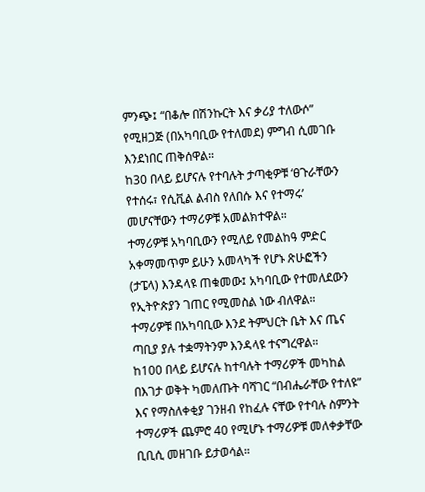ምንጭ፤ “በቆሎ በሽንኩርት እና ቃሪያ ተለውሶ” የሚዘጋጅ (በአካባቢው የተለመደ) ምግብ ሲመገቡ እንደነበር ጠቅሰዋል።
ከ30 በላይ ይሆናሉ የተባሉት ታጣቂዎቹ ‘ፀጉራቸውን የተሰሩ፣ የሲቪል ልብስ የለበሱ እና የተማሩ’ መሆናቸውን ተማሪዎቹ አመልክተዋል።
ተማሪዎቹ አካባቢውን የሚለይ የመልከዓ ምድር አቀማመጥም ይሁን አመላካች የሆኑ ጽሁፎችን (ታፔላ) እንዳላዩ ጠቁመው፤ አካባቢው የተመለደውን የኢትዮጵያን ገጠር የሚመስል ነው ብለዋል።
ተማሪዎቹ በአካባቢው እንደ ትምህርት ቤት እና ጤና ጣቢያ ያሉ ተቋማትንም እንዳላዩ ተናግረዋል።
ከ100 በላይ ይሆናሉ ከተባሉት ተማሪዎች መካከል በእገታ ወቅት ካመለጡት ባሻገር “በብሔራቸው የተለዩ” እና የማስለቀቂያ ገንዘብ የከፈሉ ናቸው የተባሉ ስምንት ተማሪዎች ጨምሮ 40 የሚሆኑ ተማሪዎቹ መለቀቃቸው ቢቢሲ መዘገቡ ይታወሳል።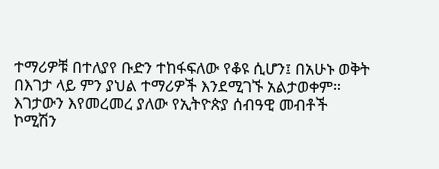ተማሪዎቹ በተለያየ ቡድን ተከፋፍለው የቆዩ ሲሆን፤ በአሁኑ ወቅት በእገታ ላይ ምን ያህል ተማሪዎች እንደሚገኙ አልታወቀም።
እገታውን እየመረመረ ያለው የኢትዮጵያ ሰብዓዊ መብቶች ኮሚሽን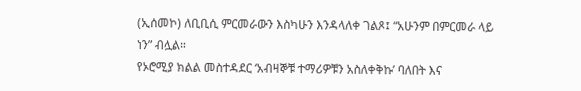(ኢሰመኮ) ለቢቢሲ ምርመራውን እስካሁን እንዳላለቀ ገልጾ፤ “አሁንም በምርመራ ላይ ነን” ብሏል።
የኦሮሚያ ክልል መስተዳደር ‘አብዛኞቹ ተማሪዎቹን አስለቀቅኩ’ ባለበት እና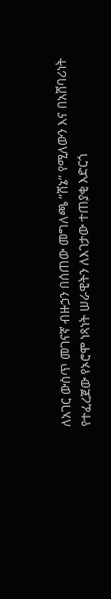ለአገር ውስጥ መገናኛ ብዙኃን በሰጠው መግለጫ “ሸኔ” የሚለውን እና በአሸባሪነት የተፈረጀው የኦሮሞ ነጻነት ሠራዊትን ለእገታው ተጠያቂ እድርጎ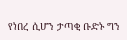የነበረ ሲሆን ታጣቂ ቡድኑ ግን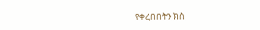የቀረበበትን ክስ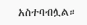አስተባብሏል።